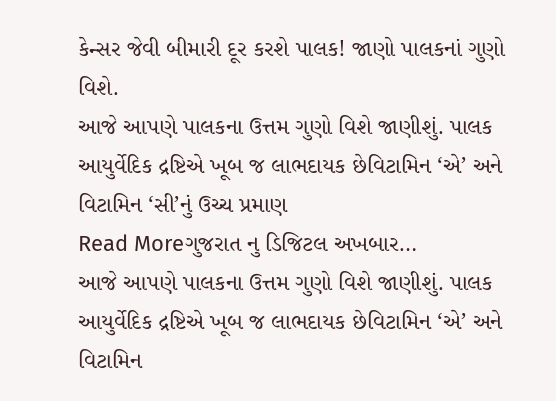કેન્સર જેવી બીમારી દૂર કરશે પાલક! જાણો પાલકનાં ગુણો વિશે.
આજે આપણે પાલકના ઉત્તમ ગુણો વિશે જાણીશું. પાલક આયુર્વેદિક દ્રષ્ટિએ ખૂબ જ લાભદાયક છેવિટામિન ‘એ’ અને વિટામિન ‘સી’નું ઉચ્ચ પ્રમાણ
Read Moreગુજરાત નુ ડિજિટલ અખબાર…
આજે આપણે પાલકના ઉત્તમ ગુણો વિશે જાણીશું. પાલક આયુર્વેદિક દ્રષ્ટિએ ખૂબ જ લાભદાયક છેવિટામિન ‘એ’ અને વિટામિન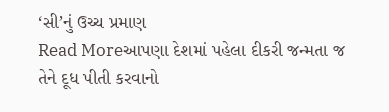‘સી’નું ઉચ્ચ પ્રમાણ
Read Moreઆપણા દેશમાં પહેલા દીકરી જન્મતા જ તેને દૂધ પીતી કરવાનો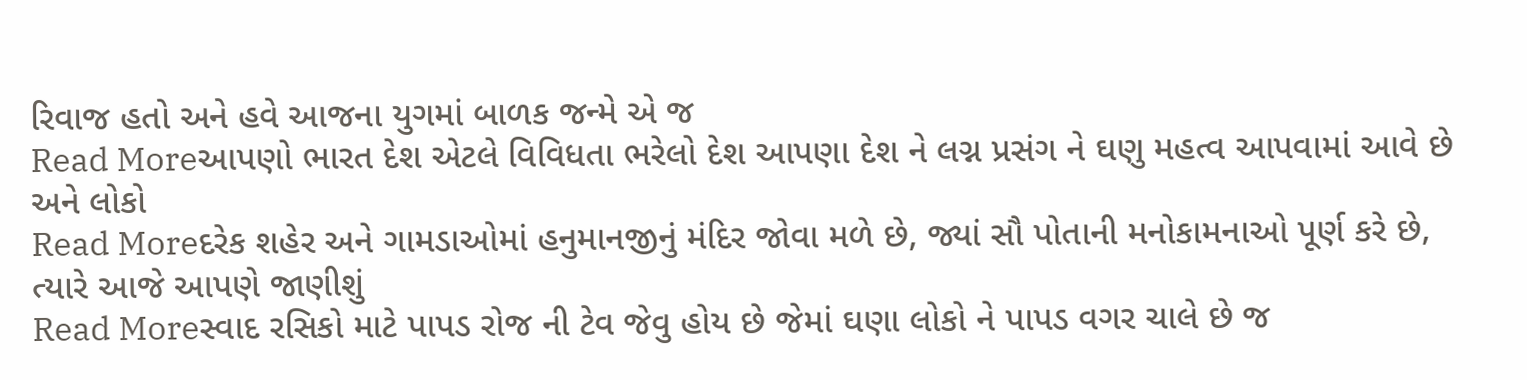રિવાજ હતો અને હવે આજના યુગમાં બાળક જન્મે એ જ
Read Moreઆપણો ભારત દેશ એટલે વિવિધતા ભરેલો દેશ આપણા દેશ ને લગ્ન પ્રસંગ ને ઘણુ મહત્વ આપવામાં આવે છે અને લોકો
Read Moreદરેક શહેર અને ગામડાઓમાં હનુમાનજીનું મંદિર જોવા મળે છે, જ્યાં સૌ પોતાની મનોકામનાઓ પૂર્ણ કરે છે, ત્યારે આજે આપણે જાણીશું
Read Moreસ્વાદ રસિકો માટે પાપડ રોજ ની ટેવ જેવુ હોય છે જેમાં ઘણા લોકો ને પાપડ વગર ચાલે છે જ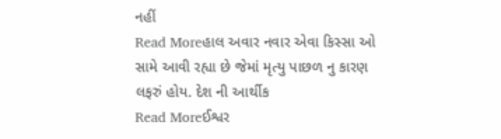નહીં
Read Moreહાલ અવાર નવાર એવા કિસ્સા ઓ સામે આવી રહ્યા છે જેમાં મૃત્યુ પાછળ નુ કારણ લફરું હોય. દેશ ની આર્થીક
Read Moreઈશ્વર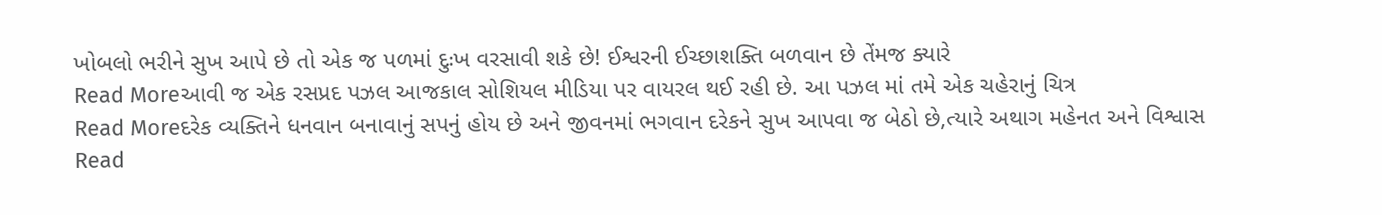ખોબલો ભરીને સુખ આપે છે તો એક જ પળમાં દુઃખ વરસાવી શકે છે! ઈશ્વરની ઈચ્છાશક્તિ બળવાન છે તેંમજ ક્યારે
Read Moreઆવી જ એક રસપ્રદ પઝલ આજકાલ સોશિયલ મીડિયા પર વાયરલ થઈ રહી છે. આ પઝલ માં તમે એક ચહેરાનું ચિત્ર
Read Moreદરેક વ્યક્તિને ધનવાન બનાવાનું સપનું હોય છે અને જીવનમાં ભગવાન દરેકને સુખ આપવા જ બેઠો છે,ત્યારે અથાગ મહેનત અને વિશ્વાસ
Read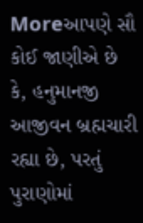Moreઆપણે સૌ કોઈ જાણીએ છે કે, હનુમાનજી આજીવન બ્રહ્મચારી રહ્યા છે, પરતું પુરાણોમાં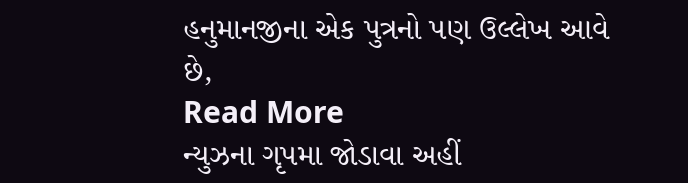હનુમાનજીના એક પુત્રનો પણ ઉલ્લેખ આવે છે,
Read More
ન્યુઝના ગૃપમા જોડાવા અહીં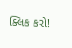ક્લિક કરો!